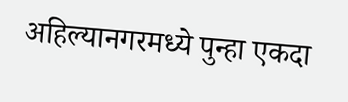अहिल्यानगरमध्ये पुन्हा एकदा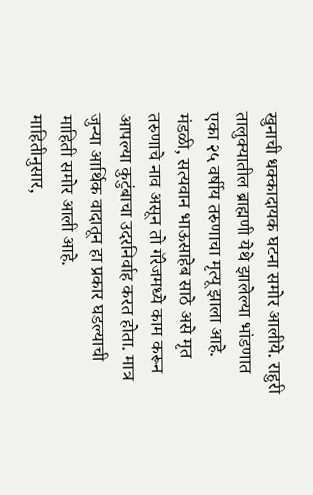खुनाची धक्कादायक घटना समोर आलीये. राहुरी तालुक्यातील ब्राह्मणी येथे झालेल्या भांडणात एका २५ वर्षीय तरुणाचा मृत्यू झाला आहे.
मंडळी, सत्यवान भाऊसाहेब साठे असे मृत तरुणाचे नाव असून तो गॅरेजमध्ये काम करून आपल्या कुटुंबाचा उदरनिर्वाह करत होता. मात्र जुन्या आर्थिक वादातून हा प्रकार घडल्याची माहिती समोर आली आहे.
माहितीनुसार,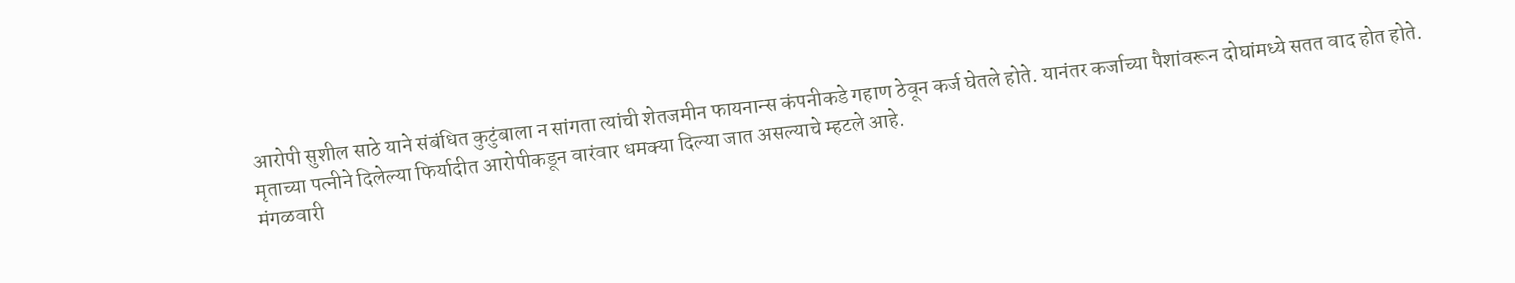आरोपी सुशील साठे याने संबंधित कुटुंबाला न सांगता त्यांची शेतजमीन फायनान्स कंपनीकडे गहाण ठेवून कर्ज घेतले होते. यानंतर कर्जाच्या पैशांवरून दोघांमध्ये सतत वाद होत होते. मृताच्या पत्नीने दिलेल्या फिर्यादीत आरोपीकडून वारंवार धमक्या दिल्या जात असल्याचे म्हटले आहे.
मंगळवारी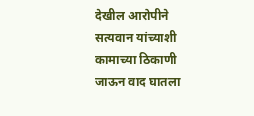देखील आरोपीने सत्यवान यांच्याशी कामाच्या ठिकाणी जाऊन वाद घातला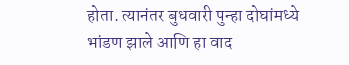होता. त्यानंतर बुधवारी पुन्हा दोघांमध्ये भांडण झाले आणि हा वाद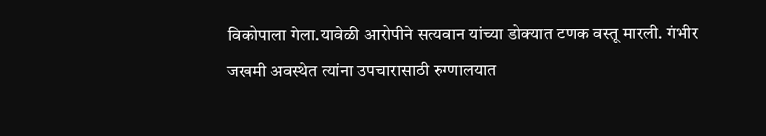विकोपाला गेला.यावेळी आरोपीने सत्यवान यांच्या डोक्यात टणक वस्तू मारली. गंभीर जखमी अवस्थेत त्यांना उपचारासाठी रुग्णालयात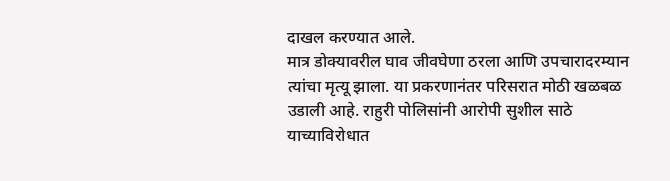दाखल करण्यात आले.
मात्र डोक्यावरील घाव जीवघेणा ठरला आणि उपचारादरम्यान त्यांचा मृत्यू झाला. या प्रकरणानंतर परिसरात मोठी खळबळ उडाली आहे. राहुरी पोलिसांनी आरोपी सुशील साठे याच्याविरोधात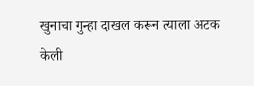खुनाचा गुन्हा दाखल करून त्याला अटक केली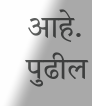आहे. पुढील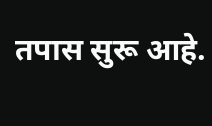तपास सुरू आहे.